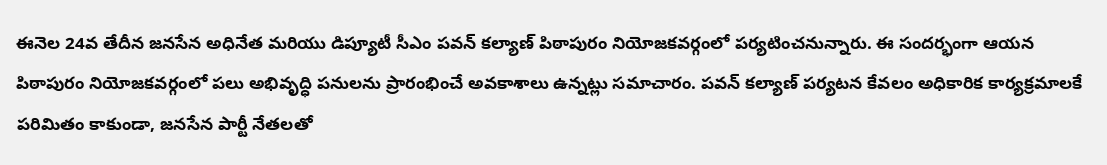ఈనెల 24వ తేదీన జనసేన అధినేత మరియు డిప్యూటీ సీఎం పవన్ కల్యాణ్ పిఠాపురం నియోజకవర్గంలో పర్యటించనున్నారు. ఈ సందర్భంగా ఆయన పిఠాపురం నియోజకవర్గంలో పలు అభివృద్ధి పనులను ప్రారంభించే అవకాశాలు ఉన్నట్లు సమాచారం. పవన్ కల్యాణ్ పర్యటన కేవలం అధికారిక కార్యక్రమాలకే పరిమితం కాకుండా, జనసేన పార్టీ నేతలతో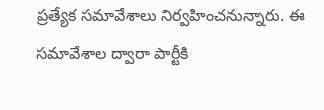ప్రత్యేక సమావేశాలు నిర్వహించనున్నారు. ఈ సమావేశాల ద్వారా పార్టీకి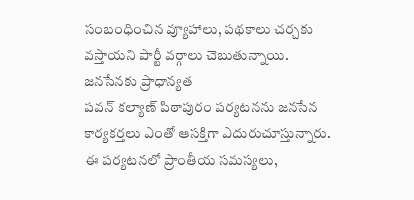సంబంధించిన వ్యూహాలు, పథకాలు చర్చకు వస్తాయని పార్టీ వర్గాలు చెబుతున్నాయి.
జనసేనకు ప్రాధాన్యత
పవన్ కల్యాణ్ పిఠాపురం పర్యటనను జనసేన కార్యకర్తలు ఎంతో ఆసక్తిగా ఎదురుచూస్తున్నారు. ఈ పర్యటనలో ప్రాంతీయ సమస్యలు,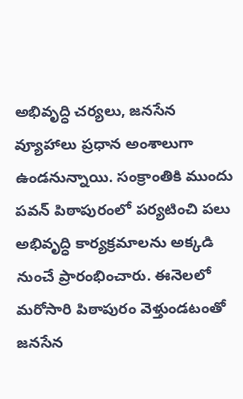అభివృద్ధి చర్యలు, జనసేన వ్యూహాలు ప్రధాన అంశాలుగా ఉండనున్నాయి. సంక్రాంతికి ముందు పవన్ పిఠాపురంలో పర్యటించి పలు అభివృద్ధి కార్యక్రమాలను అక్కడి నుంచే ప్రారంభించారు. ఈనెలలో మరోసారి పిఠాపురం వెళ్తుండటంతో జనసేన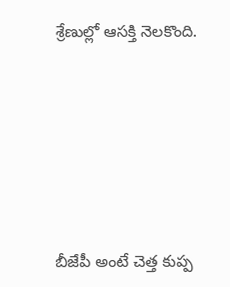శ్రేణుల్లో ఆసక్తి నెలకొంది.








బీజేపీ అంటే చెత్త కుప్ప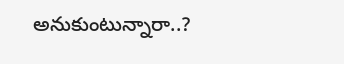అనుకుంటున్నారా..?